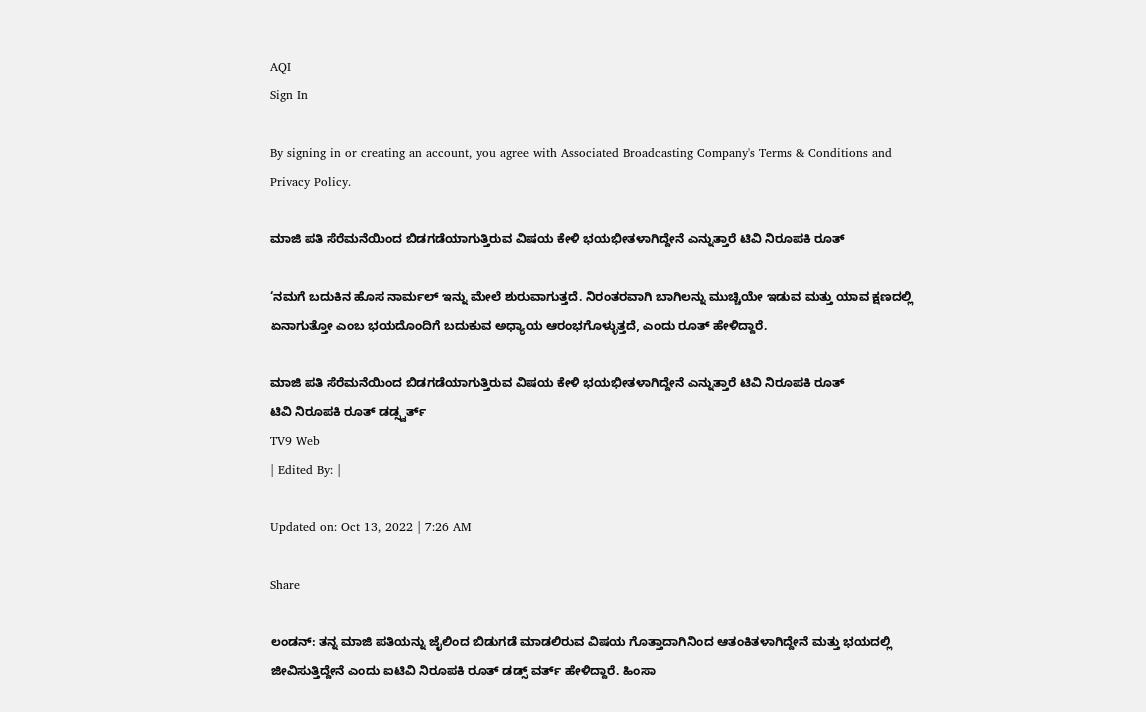AQI
Sign In

By signing in or creating an account, you agree with Associated Broadcasting Company's Terms & Conditions and Privacy Policy.

ಮಾಜಿ ಪತಿ ಸೆರೆಮನೆಯಿಂದ ಬಿಡಗಡೆಯಾಗುತ್ತಿರುವ ವಿಷಯ ಕೇಳಿ ಭಯಭೀತಳಾಗಿದ್ದೇನೆ ಎನ್ನುತ್ತಾರೆ ಟಿವಿ ನಿರೂಪಕಿ ರೂತ್

‘ನಮಗೆ ಬದುಕಿನ ಹೊಸ ನಾರ್ಮಲ್ ಇನ್ನು ಮೇಲೆ ಶುರುವಾಗುತ್ತದೆ. ನಿರಂತರವಾಗಿ ಬಾಗಿಲನ್ನು ಮುಚ್ಚಿಯೇ ಇಡುವ ಮತ್ತು ಯಾವ ಕ್ಷಣದಲ್ಲಿ ಏನಾಗುತ್ತೋ ಎಂಬ ಭಯದೊಂದಿಗೆ ಬದುಕುವ ಅಧ್ಯಾಯ ಆರಂಭಗೊಳ್ಳುತ್ತದೆ, ಎಂದು ರೂತ್ ಹೇಳಿದ್ದಾರೆ.

ಮಾಜಿ ಪತಿ ಸೆರೆಮನೆಯಿಂದ ಬಿಡಗಡೆಯಾಗುತ್ತಿರುವ ವಿಷಯ ಕೇಳಿ ಭಯಭೀತಳಾಗಿದ್ದೇನೆ ಎನ್ನುತ್ತಾರೆ ಟಿವಿ ನಿರೂಪಕಿ ರೂತ್
ಟಿವಿ ನಿರೂಪಕಿ ರೂತ್ ಡಡ್ಸ್ವರ್ತ್
TV9 Web
| Edited By: |

Updated on: Oct 13, 2022 | 7:26 AM

Share

ಲಂಡನ್: ತನ್ನ ಮಾಜಿ ಪತಿಯನ್ನು ಜೈಲಿಂದ ಬಿಡುಗಡೆ ಮಾಡಲಿರುವ ವಿಷಯ ಗೊತ್ತಾದಾಗಿನಿಂದ ಆತಂಕಿತಳಾಗಿದ್ದೇನೆ ಮತ್ತು ಭಯದಲ್ಲಿ ಜೀವಿಸುತ್ತಿದ್ದೇನೆ ಎಂದು ಐಟಿವಿ ನಿರೂಪಕಿ ರೂತ್ ಡಡ್ಸ್ ವರ್ತ್ ಹೇಳಿದ್ದಾರೆ. ಹಿಂಸಾ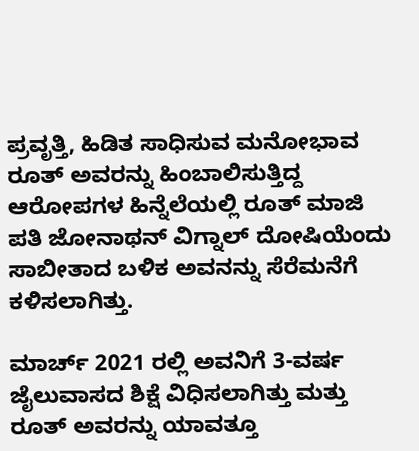ಪ್ರವೃತ್ತಿ, ಹಿಡಿತ ಸಾಧಿಸುವ ಮನೋಭಾವ ರೂತ್ ಅವರನ್ನು ಹಿಂಬಾಲಿಸುತ್ತಿದ್ದ ಆರೋಪಗಳ ಹಿನ್ನೆಲೆಯಲ್ಲಿ ರೂತ್ ಮಾಜಿ ಪತಿ ಜೋನಾಥನ್ ವಿಗ್ನಾಲ್ ದೋಷಿಯೆಂದು ಸಾಬೀತಾದ ಬಳಿಕ ಅವನನ್ನು ಸೆರೆಮನೆಗೆ ಕಳಿಸಲಾಗಿತ್ತು.

ಮಾರ್ಚ್ 2021 ರಲ್ಲಿ ಅವನಿಗೆ 3-ವರ್ಷ ಜೈಲುವಾಸದ ಶಿಕ್ಷೆ ವಿಧಿಸಲಾಗಿತ್ತು ಮತ್ತು ರೂತ್ ಅವರನ್ನು ಯಾವತ್ತೂ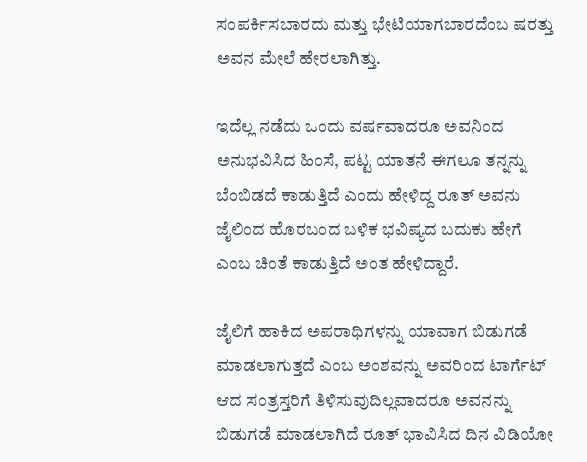ಸಂಪರ್ಕಿಸಬಾರದು ಮತ್ತು ಭೇಟಿಯಾಗಬಾರದೆಂಬ ಷರತ್ತು ಅವನ ಮೇಲೆ ಹೇರಲಾಗಿತ್ತು.

ಇದೆಲ್ಲ ನಡೆದು ಒಂದು ವರ್ಷವಾದರೂ ಅವನಿಂದ ಅನುಭವಿಸಿದ ಹಿಂಸೆ, ಪಟ್ಟ ಯಾತನೆ ಈಗಲೂ ತನ್ನನ್ನು ಬೆಂಬಿಡದೆ ಕಾಡುತ್ತಿದೆ ಎಂದು ಹೇಳಿದ್ದ ರೂತ್ ಅವನು ಜೈಲಿಂದ ಹೊರಬಂದ ಬಳಿಕ ಭವಿಷ್ಯದ ಬದುಕು ಹೇಗೆ ಎಂಬ ಚಿಂತೆ ಕಾಡುತ್ತಿದೆ ಅಂತ ಹೇಳಿದ್ದಾರೆ.

ಜೈಲಿಗೆ ಹಾಕಿದ ಅಪರಾಧಿಗಳನ್ನು ಯಾವಾಗ ಬಿಡುಗಡೆ ಮಾಡಲಾಗುತ್ತದೆ ಎಂಬ ಅಂಶವನ್ನು ಅವರಿಂದ ಟಾರ್ಗೆಟ್ ಆದ ಸಂತ್ರಸ್ತರಿಗೆ ತಿಳಿಸುವುದಿಲ್ಲವಾದರೂ ಅವನನ್ನು ಬಿಡುಗಡೆ ಮಾಡಲಾಗಿದೆ ರೂತ್ ಭಾವಿಸಿದ ದಿನ ವಿಡಿಯೋ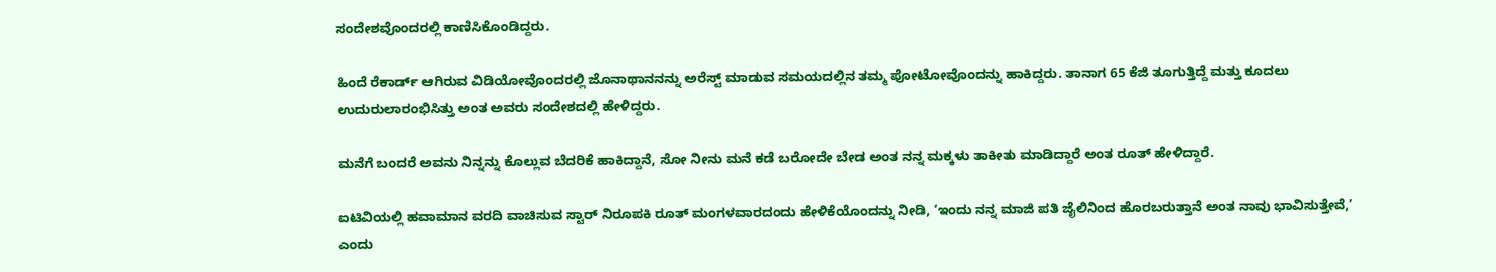ಸಂದೇಶವೊಂದರಲ್ಲಿ ಕಾಣಿಸಿಕೊಂಡಿದ್ದರು.

ಹಿಂದೆ ರೆಕಾರ್ಡ್ ಆಗಿರುವ ವಿಡಿಯೋವೊಂದರಲ್ಲಿ ಜೊನಾಥಾನನನ್ನು ಅರೆಸ್ಟ್ ಮಾಡುವ ಸಮಯದಲ್ಲಿನ ತಮ್ಮ ಪೋಟೋವೊಂದನ್ನು ಹಾಕಿದ್ದರು. ತಾನಾಗ 65 ಕೆಜಿ ತೂಗುತ್ತಿದ್ದೆ ಮತ್ತು ಕೂದಲು ಉದುರುಲಾರಂಭಿಸಿತ್ತು ಅಂತ ಅವರು ಸಂದೇಶದಲ್ಲಿ ಹೇಳಿದ್ದರು.

ಮನೆಗೆ ಬಂದರೆ ಅವನು ನಿನ್ನನ್ನು ಕೊಲ್ಲುವ ಬೆದರಿಕೆ ಹಾಕಿದ್ದಾನೆ, ಸೋ ನೀನು ಮನೆ ಕಡೆ ಬರೋದೇ ಬೇಡ ಅಂತ ನನ್ನ ಮಕ್ಕಳು ತಾಕೀತು ಮಾಡಿದ್ದಾರೆ ಅಂತ ರೂತ್ ಹೇಳಿದ್ದಾರೆ.

ಐಟಿವಿಯಲ್ಲಿ ಹವಾಮಾನ ವರದಿ ವಾಚಿಸುವ ಸ್ಟಾರ್ ನಿರೂಪಕಿ ರೂತ್ ಮಂಗಳವಾರದಂದು ಹೇಳಿಕೆಯೊಂದನ್ನು ನೀಡಿ, ‘ಇಂದು ನನ್ನ ಮಾಜಿ ಪತಿ ಜೈಲಿನಿಂದ ಹೊರಬರುತ್ತಾನೆ ಅಂತ ನಾವು ಭಾವಿಸುತ್ತೇವೆ,’ ಎಂದು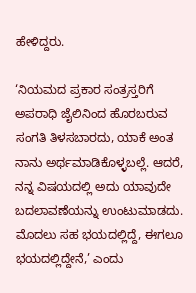ಹೇಳಿದ್ದರು.

‘ನಿಯಮದ ಪ್ರಕಾರ ಸಂತ್ರಸ್ತರಿಗೆ ಅಪರಾಧಿ ಜೈಲಿನಿಂದ ಹೊರಬರುವ ಸಂಗತಿ ತಿಳಸಬಾರದು, ಯಾಕೆ ಅಂತ ನಾನು ಅರ್ಥಮಾಡಿಕೊಳ್ಳಬಲ್ಲೆ. ಆದರೆ, ನನ್ನ ವಿಷಯದಲ್ಲಿ ಅದು ಯಾವುದೇ ಬದಲಾವಣೆಯನ್ನು ಉಂಟುಮಾಡದು. ಮೊದಲು ಸಹ ಭಯದಲ್ಲಿದ್ದೆ, ಈಗಲೂ ಭಯದಲ್ಲಿದ್ದೇನೆ,’ ಎಂದು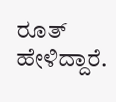ರೂತ್ ಹೇಳಿದ್ದಾರೆ.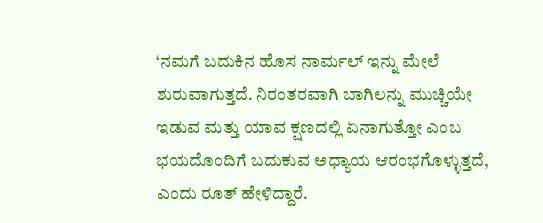‘ನಮಗೆ ಬದುಕಿನ ಹೊಸ ನಾರ್ಮಲ್ ಇನ್ನು ಮೇಲೆ ಶುರುವಾಗುತ್ತದೆ. ನಿರಂತರವಾಗಿ ಬಾಗಿಲನ್ನು ಮುಚ್ಚಿಯೇ ಇಡುವ ಮತ್ತು ಯಾವ ಕ್ಷಣದಲ್ಲಿ ಏನಾಗುತ್ತೋ ಎಂಬ ಭಯದೊಂದಿಗೆ ಬದುಕುವ ಅಧ್ಯಾಯ ಆರಂಭಗೊಳ್ಳುತ್ತದೆ, ಎಂದು ರೂತ್ ಹೇಳಿದ್ದಾರೆ.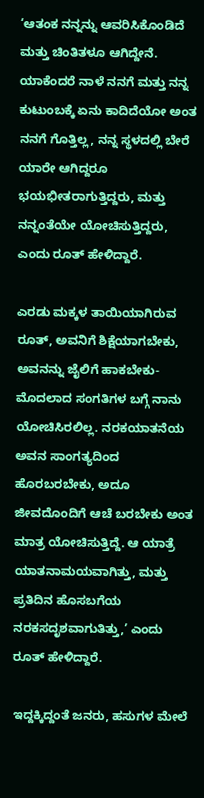‘ಆತಂಕ ನನ್ನನ್ನು ಆವರಿಸಿಕೊಂಡಿದೆ ಮತ್ತು ಚಿಂತಿತಳೂ ಆಗಿದ್ದೇನೆ. ಯಾಕೆಂದರೆ ನಾಳೆ ನನಗೆ ಮತ್ತು ನನ್ನ ಕುಟುಂಬಕ್ಕೆ ಏನು ಕಾದಿದೆಯೋ ಅಂತ ನನಗೆ ಗೊತ್ತಿಲ್ಲ, ನನ್ನ ಸ್ಥಳದಲ್ಲಿ ಬೇರೆ ಯಾರೇ ಆಗಿದ್ದರೂ ಭಯಭೀತರಾಗುತ್ತಿದ್ದರು, ಮತ್ತು ನನ್ನಂತೆಯೇ ಯೋಚಿಸುತ್ತಿದ್ದರು, ಎಂದು ರೂತ್ ಹೇಳಿದ್ದಾರೆ.

ಎರಡು ಮಕ್ಕಳ ತಾಯಿಯಾಗಿರುವ ರೂತ್, ಅವನಿಗೆ ಶಿಕ್ಷೆಯಾಗಬೇಕು, ಅವನನ್ನು ಜೈಲಿಗೆ ಹಾಕಬೇಕು-ಮೊದಲಾದ ಸಂಗತಿಗಳ ಬಗ್ಗೆ ನಾನು ಯೋಚಿಸಿರಲಿಲ್ಲ. ನರಕಯಾತನೆಯ ಅವನ ಸಾಂಗತ್ಯದಿಂದ ಹೊರಬರಬೇಕು, ಅದೂ ಜೀವದೊಂದಿಗೆ ಆಚೆ ಬರಬೇಕು ಅಂತ ಮಾತ್ರ ಯೋಚಿಸುತ್ತಿದ್ದೆ. ಆ ಯಾತ್ರೆ ಯಾತನಾಮಯವಾಗಿತ್ತು, ಮತ್ತು ಪ್ರತಿದಿನ ಹೊಸಬಗೆಯ ನರಕಸದೃಶವಾಗುತಿತ್ತು,’ ಎಂದು ರೂತ್ ಹೇಳಿದ್ದಾರೆ.

ಇದ್ದಕ್ಕಿದ್ದಂತೆ ಜನರು, ಹಸುಗಳ ಮೇಲೆ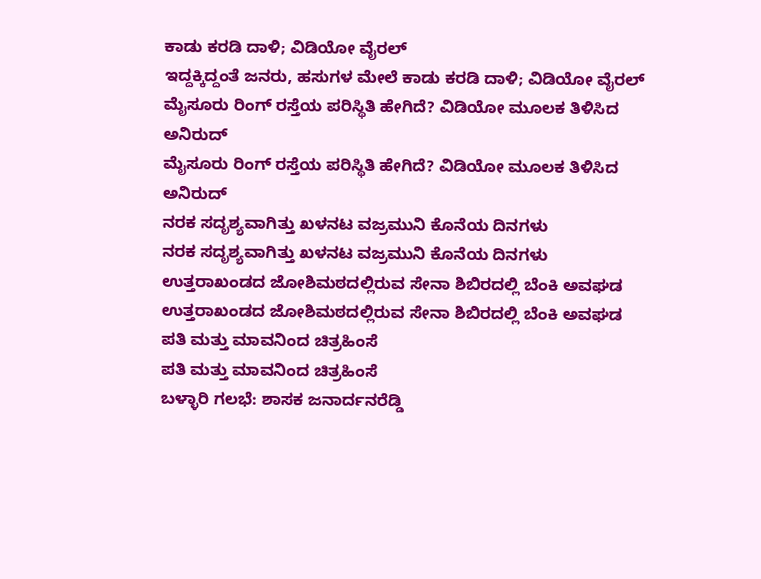ಕಾಡು ಕರಡಿ ದಾಳಿ; ವಿಡಿಯೋ ವೈರಲ್
ಇದ್ದಕ್ಕಿದ್ದಂತೆ ಜನರು, ಹಸುಗಳ ಮೇಲೆ ಕಾಡು ಕರಡಿ ದಾಳಿ; ವಿಡಿಯೋ ವೈರಲ್
ಮೈಸೂರು ರಿಂಗ್ ರಸ್ತೆಯ ಪರಿಸ್ಥಿತಿ ಹೇಗಿದೆ? ವಿಡಿಯೋ ಮೂಲಕ ತಿಳಿಸಿದ ಅನಿರುದ್
ಮೈಸೂರು ರಿಂಗ್ ರಸ್ತೆಯ ಪರಿಸ್ಥಿತಿ ಹೇಗಿದೆ? ವಿಡಿಯೋ ಮೂಲಕ ತಿಳಿಸಿದ ಅನಿರುದ್
ನರಕ ಸದೃಶ್ಯವಾಗಿತ್ತು ಖಳನಟ ವಜ್ರಮುನಿ ಕೊನೆಯ ದಿನಗಳು
ನರಕ ಸದೃಶ್ಯವಾಗಿತ್ತು ಖಳನಟ ವಜ್ರಮುನಿ ಕೊನೆಯ ದಿನಗಳು
ಉತ್ತರಾಖಂಡದ ಜೋಶಿಮಠದಲ್ಲಿರುವ ಸೇನಾ ಶಿಬಿರದಲ್ಲಿ ಬೆಂಕಿ ಅವಘಡ
ಉತ್ತರಾಖಂಡದ ಜೋಶಿಮಠದಲ್ಲಿರುವ ಸೇನಾ ಶಿಬಿರದಲ್ಲಿ ಬೆಂಕಿ ಅವಘಡ
ಪತಿ ಮತ್ತು ಮಾವನಿಂದ ಚಿತ್ರಹಿಂಸೆ
ಪತಿ ಮತ್ತು ಮಾವನಿಂದ ಚಿತ್ರಹಿಂಸೆ
ಬಳ್ಳಾರಿ ಗಲಭೆ: ಶಾಸಕ ಜನಾರ್ದನರೆಡ್ಡಿ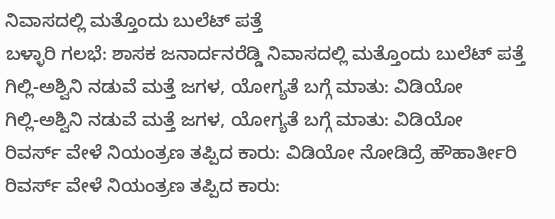ನಿವಾಸದಲ್ಲಿ ಮತ್ತೊಂದು ಬುಲೆಟ್ ಪತ್ತೆ
ಬಳ್ಳಾರಿ ಗಲಭೆ: ಶಾಸಕ ಜನಾರ್ದನರೆಡ್ಡಿ ನಿವಾಸದಲ್ಲಿ ಮತ್ತೊಂದು ಬುಲೆಟ್ ಪತ್ತೆ
ಗಿಲ್ಲಿ-ಅಶ್ವಿನಿ ನಡುವೆ ಮತ್ತೆ ಜಗಳ, ಯೋಗ್ಯತೆ ಬಗ್ಗೆ ಮಾತು: ವಿಡಿಯೋ
ಗಿಲ್ಲಿ-ಅಶ್ವಿನಿ ನಡುವೆ ಮತ್ತೆ ಜಗಳ, ಯೋಗ್ಯತೆ ಬಗ್ಗೆ ಮಾತು: ವಿಡಿಯೋ
ರಿವರ್ಸ್ ವೇಳೆ ನಿಯಂತ್ರಣ ತಪ್ಪಿದ ಕಾರು: ವಿಡಿಯೋ ನೋಡಿದ್ರೆ ಹೌಹಾರ್ತೀರಿ
ರಿವರ್ಸ್ ವೇಳೆ ನಿಯಂತ್ರಣ ತಪ್ಪಿದ ಕಾರು: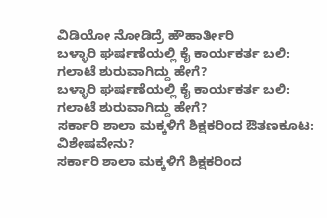ವಿಡಿಯೋ ನೋಡಿದ್ರೆ ಹೌಹಾರ್ತೀರಿ
ಬಳ್ಳಾರಿ ಘರ್ಷಣೆಯಲ್ಲಿ ಕೈ ಕಾರ್ಯಕರ್ತ ಬಲಿ: ಗಲಾಟೆ ಶುರುವಾಗಿದ್ದು ಹೇಗೆ?
ಬಳ್ಳಾರಿ ಘರ್ಷಣೆಯಲ್ಲಿ ಕೈ ಕಾರ್ಯಕರ್ತ ಬಲಿ: ಗಲಾಟೆ ಶುರುವಾಗಿದ್ದು ಹೇಗೆ?
ಸರ್ಕಾರಿ ಶಾಲಾ ಮಕ್ಕಳಿಗೆ ಶಿಕ್ಷಕರಿಂದ ಔತಣಕೂಟ: ವಿಶೇಷವೇನು?
ಸರ್ಕಾರಿ ಶಾಲಾ ಮಕ್ಕಳಿಗೆ ಶಿಕ್ಷಕರಿಂದ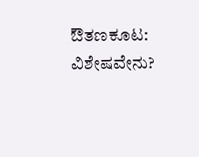ಔತಣಕೂಟ: ವಿಶೇಷವೇನು?